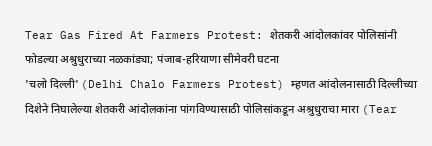Tear Gas Fired At Farmers Protest: शेतकरी आंदोलकांवर पोलिसांनी फोडल्या अश्रुधुराच्या नळकांड्या; पंजाब-हरियाणा सीमेवरी घटना
'चलो दिल्ली' (Delhi Chalo Farmers Protest) म्हणत आंदोलनासाठी दिल्लीच्या दिशेने निघालेल्या शेतकरी आंदोलकांना पांगविण्यासाठी पोलिसांकडून अश्रुधुराचा मारा (Tear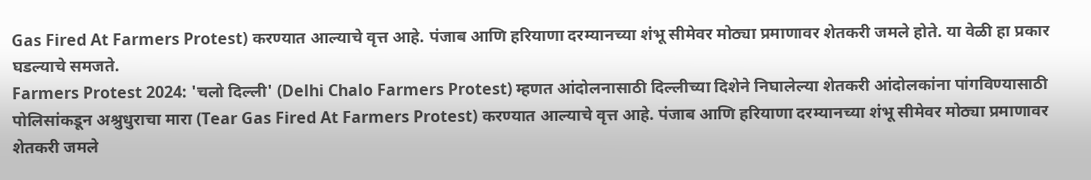Gas Fired At Farmers Protest) करण्यात आल्याचे वृत्त आहे. पंजाब आणि हरियाणा दरम्यानच्या शंभू सीमेवर मोठ्या प्रमाणावर शेतकरी जमले होते. या वेळी हा प्रकार घडल्याचे समजते.
Farmers Protest 2024: 'चलो दिल्ली' (Delhi Chalo Farmers Protest) म्हणत आंदोलनासाठी दिल्लीच्या दिशेने निघालेल्या शेतकरी आंदोलकांना पांगविण्यासाठी पोलिसांकडून अश्रुधुराचा मारा (Tear Gas Fired At Farmers Protest) करण्यात आल्याचे वृत्त आहे. पंजाब आणि हरियाणा दरम्यानच्या शंभू सीमेवर मोठ्या प्रमाणावर शेतकरी जमले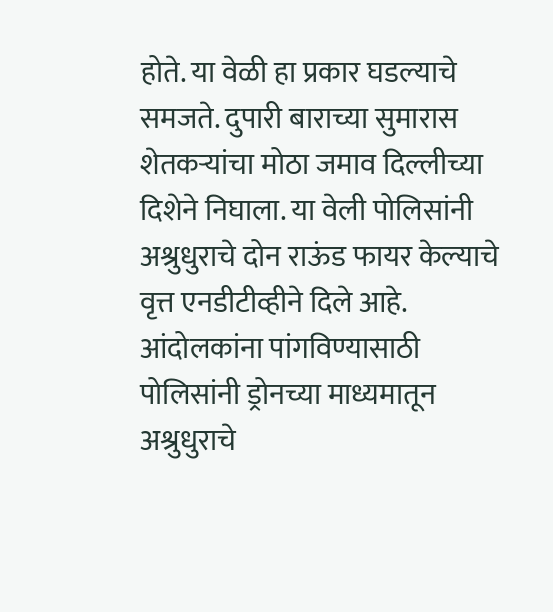होते. या वेळी हा प्रकार घडल्याचे समजते. दुपारी बाराच्या सुमारास शेतकऱ्यांचा मोठा जमाव दिल्लीच्या दिशेने निघाला. या वेली पोलिसांनी अश्रुधुराचे दोन राऊंड फायर केल्याचे वृत्त एनडीटीव्हीने दिले आहे. आंदोलकांना पांगविण्यासाठी पोलिसांनी ड्रोनच्या माध्यमातून अश्रुधुराचे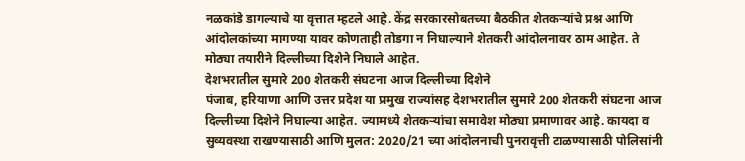नळकांडे डागल्याचे या वृत्तात म्हटले आहे. केंद्र सरकारसोबतच्या बैठकीत शेतकऱ्यांचे प्रश्न आणि आंदोलकांच्या मागण्या यावर कोणताही तोडगा न निघाल्याने शेतकरी आंदोलनावर ठाम आहेत. ते मोठ्या तयारीने दिल्लीच्या दिशेने निघाले आहेत.
देशभरातील सुमारे 200 शेतकरी संघटना आज दिल्लीच्या दिशेने
पंजाब, हरियाणा आणि उत्तर प्रदेश या प्रमुख राज्यांसह देशभरातील सुमारे 200 शेतकरी संघटना आज दिल्लीच्या दिशेने निघाल्या आहेत. ज्यामध्ये शेतकऱ्यांचा समावेश मोठ्या प्रमाणावर आहे. कायदा व सुव्यवस्था राखण्यासाठी आणि मुलत: 2020/21 च्या आंदोलनाची पुनरावृत्ती टाळण्यासाठी पोलिसांनी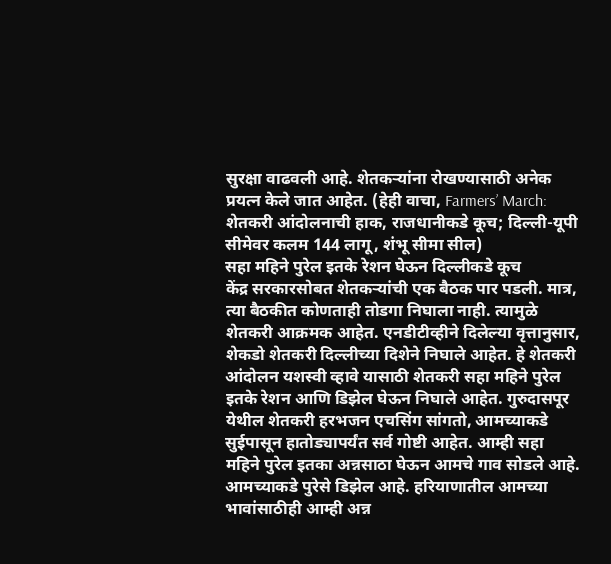सुरक्षा वाढवली आहे. शेतकऱ्यांना रोखण्यासाठी अनेक प्रयत्न केले जात आहेत. (हेही वाचा, Farmers’ March: शेतकरी आंदोलनाची हाक, राजधानीकडे कूच; दिल्ली-यूपी सीमेवर कलम 144 लागू, शंभू सीमा सील)
सहा महिने पुरेल इतके रेशन घेऊन दिल्लीकडे कूच
केंद्र सरकारसोबत शेतकऱ्यांची एक बैठक पार पडली. मात्र, त्या बैठकीत कोणताही तोडगा निघाला नाही. त्यामुळे शेतकरी आक्रमक आहेत. एनडीटीव्हीने दिलेल्या वृत्तानुसार, शेकडो शेतकरी दिल्लीच्या दिशेने निघाले आहेत. हे शेतकरी आंदोलन यशस्वी व्हावे यासाठी शेतकरी सहा महिने पुरेल इतके रेशन आणि डिझेल घेऊन निघाले आहेत. गुरुदासपूर येथील शेतकरी हरभजन एचसिंग सांगतो, आमच्याकडे सुईपासून हातोड्यापर्यंत सर्व गोष्टी आहेत. आम्ही सहा महिने पुरेल इतका अन्नसाठा घेऊन आमचे गाव सोडले आहे. आमच्याकडे पुरेसे डिझेल आहे. हरियाणातील आमच्या भावांसाठीही आम्ही अन्न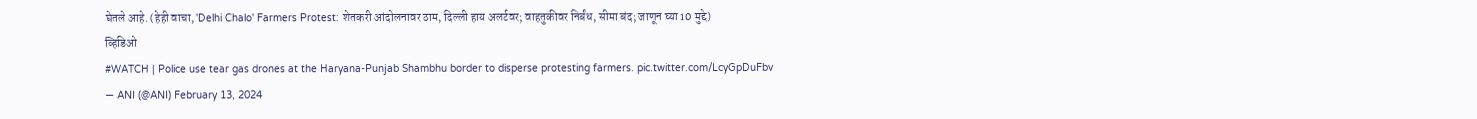घेतले आहे. (हेही वाचा, 'Delhi Chalo' Farmers Protest: शेतकरी आंदोलनावर ठाम, दिल्ली हाय अलर्टवर; वाहतुकीवर निर्बंध, सीमा बंद; जाणून घ्या 10 मुद्दे)
व्हिडिओ
#WATCH | Police use tear gas drones at the Haryana-Punjab Shambhu border to disperse protesting farmers. pic.twitter.com/LcyGpDuFbv
— ANI (@ANI) February 13, 2024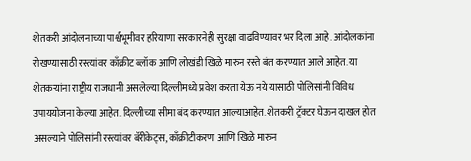शेतकरी आंदोलनाच्या पार्श्वभूमीवर हरियाणा सरकारनेही सुरक्षा वाढविण्यावर भर दिला आहे. आंदोलकांना रोखण्यासाठी रस्त्यांवर काँक्रीट ब्लॉक आणि लोखंडी खिळे मारुन रस्ते बंत करण्यात आले आहेत. या शेतकऱ्यांना राष्ट्रीय राजधानी असलेल्या दिल्लीमध्ये प्रवेश करता येऊ नये यासाठी पोलिसांनी विविध उपाययोजना केल्या आहेत. दिल्लीच्या सीमा बंद करण्यात आल्याआहेत. शेतकरी ट्रॅक्टर घेऊन दाखल होत असल्याने पोलिसांनी रस्त्यांवर बॅरीकेट्स, काँक्रीटीकरण आणि खिळे मारुन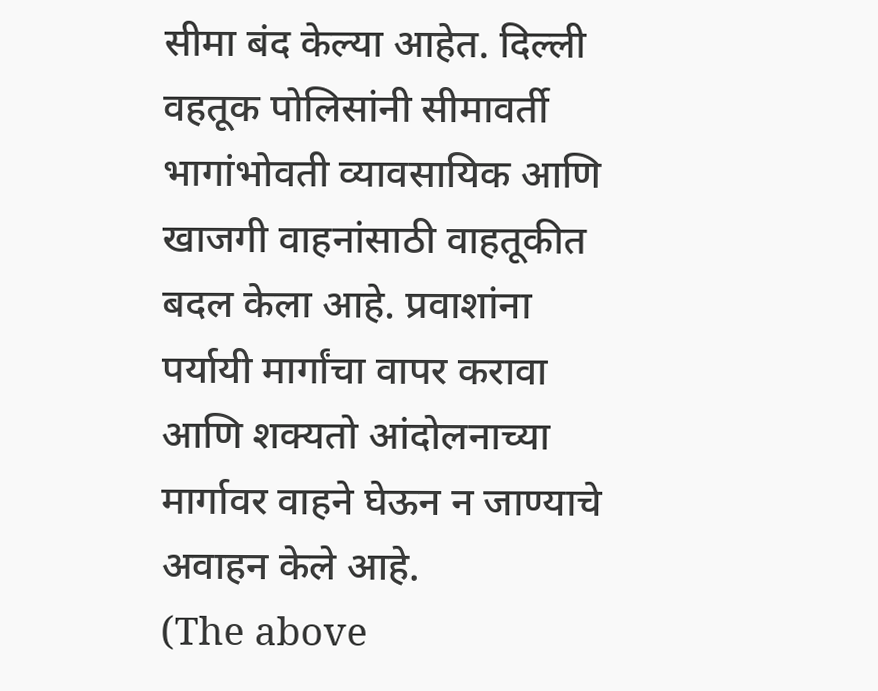सीमा बंद केल्या आहेत. दिल्ली वहतूक पोलिसांनी सीमावर्ती भागांभोवती व्यावसायिक आणि खाजगी वाहनांसाठी वाहतूकीत बदल केला आहे. प्रवाशांना पर्यायी मार्गांचा वापर करावा आणि शक्यतो आंदोलनाच्या मार्गावर वाहने घेऊन न जाण्याचे अवाहन केले आहे.
(The above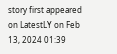story first appeared on LatestLY on Feb 13, 2024 01:39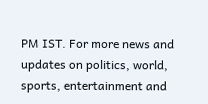PM IST. For more news and updates on politics, world, sports, entertainment and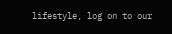lifestyle, log on to our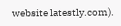website latestly.com).